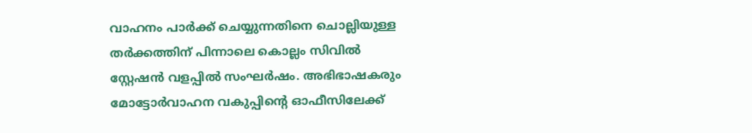വാഹനം പാര്‍ക്ക് ചെയ്യുന്നതിനെ ചൊല്ലിയുള്ള തര്‍ക്കത്തിന് പിന്നാലെ കൊല്ലം സിവില്‍ സ്റ്റേഷന്‍ വളപ്പില്‍ സംഘര്‍ഷം. അഭിഭാഷകരും മോട്ടോര്‍വാഹന വകുപ്പിന്റെ ഓഫീസിലേക്ക്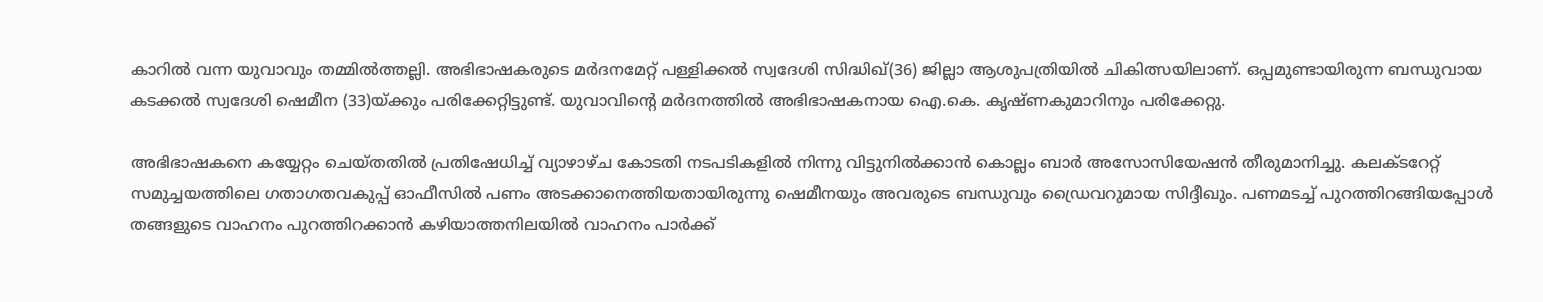കാറില്‍ വന്ന യുവാവും തമ്മില്‍ത്തല്ലി. അഭിഭാഷകരുടെ മര്‍ദനമേറ്റ് പള്ളിക്കല്‍ സ്വദേശി സിദ്ധിഖ്(36) ജില്ലാ ആശുപത്രിയില്‍ ചികിത്സയിലാണ്. ഒപ്പമുണ്ടായിരുന്ന ബന്ധുവായ കടക്കല്‍ സ്വദേശി ഷെമീന (33)യ്ക്കും പരിക്കേറ്റിട്ടുണ്ട്. യുവാവിന്റെ മര്‍ദനത്തില്‍ അഭിഭാഷകനായ ഐ.കെ. കൃഷ്ണകുമാറിനും പരിക്കേറ്റു.

അഭിഭാഷകനെ കയ്യേറ്റം ചെയ്തതില്‍ പ്രതിഷേധിച്ച്‌ വ്യാഴാഴ്ച കോടതി നടപടികളില്‍ നിന്നു വിട്ടുനില്‍ക്കാന്‍ കൊല്ലം ബാര്‍ അസോസിയേഷന്‍ തീരുമാനിച്ചു. കലക്ടറേറ്റ് സമുച്ചയത്തിലെ ഗതാഗതവകുപ്പ് ഓഫീസില്‍ പണം അടക്കാനെത്തിയതായിരുന്നു ഷെമീനയും അവരുടെ ബന്ധുവും ഡ്രൈവറുമായ സിദ്ദീഖും. പണമടച്ച്‌ പുറത്തിറങ്ങിയപ്പോള്‍ തങ്ങളുടെ വാഹനം പുറത്തിറക്കാന്‍ കഴിയാത്തനിലയില്‍ വാഹനം പാര്‍ക്ക്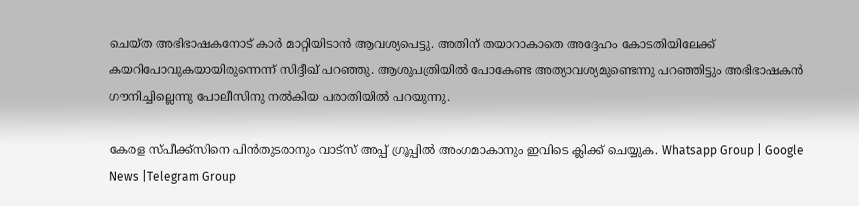ചെയ്ത അഭിഭാഷകനോട് കാര്‍ മാറ്റിയിടാന്‍ ആവശ്യപെട്ടു. അതിന് തയാറാകാതെ അദ്ദേഹം കോടതിയിലേക്ക് കയറിപോവുകയായിരുന്നെന്ന് സിദ്ദീഖ് പറഞ്ഞു. ആശുപത്രിയില്‍ പോകേണ്ട അത്യാവശ്യമുണ്ടെന്നു പറഞ്ഞിട്ടും അഭിഭാഷകന്‍ ഗൗനിച്ചില്ലെന്നു പോലീസിനു നല്‍കിയ പരാതിയില്‍ പറയുന്നു.

കേരള സ്പീക്ക്സിനെ പിൻതുടരാനും വാട്സ് അപ്പ് ഗ്രൂപ്പിൽ അംഗമാകാനും ഇവിടെ ക്ലിക്ക് ചെയ്യുക. Whatsapp Group | Google News |Telegram Group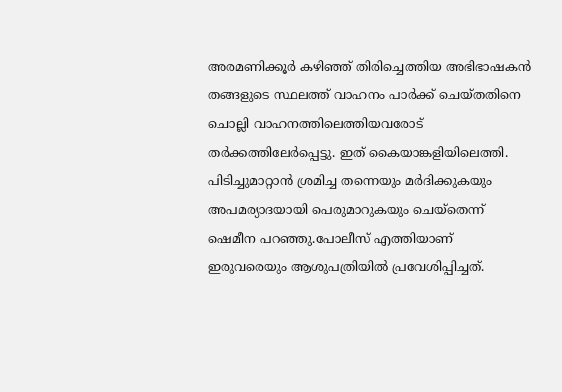അരമണിക്കൂര്‍ കഴിഞ്ഞ് തിരിച്ചെത്തിയ അഭിഭാഷകന്‍ തങ്ങളുടെ സ്ഥലത്ത് വാഹനം പാര്‍ക്ക് ചെയ്തതിനെ ചൊല്ലി വാഹനത്തിലെത്തിയവരോട് തര്‍ക്കത്തിലേര്‍പ്പെട്ടു. ഇത് കൈയാങ്കളിയിലെത്തി. പിടിച്ചുമാറ്റാന്‍ ശ്രമിച്ച തന്നെയും മര്‍ദിക്കുകയും അപമര്യാദയായി പെരുമാറുകയും ചെയ്‌തെന്ന് ഷെമീന പറഞ്ഞു.പോലീസ് എത്തിയാണ് ഇരുവരെയും ആശുപത്രിയില്‍ പ്രവേശിപ്പിച്ചത്.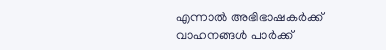എന്നാല്‍ അഭിഭാഷകര്‍ക്ക് വാഹനങ്ങള്‍ പാര്‍ക്ക്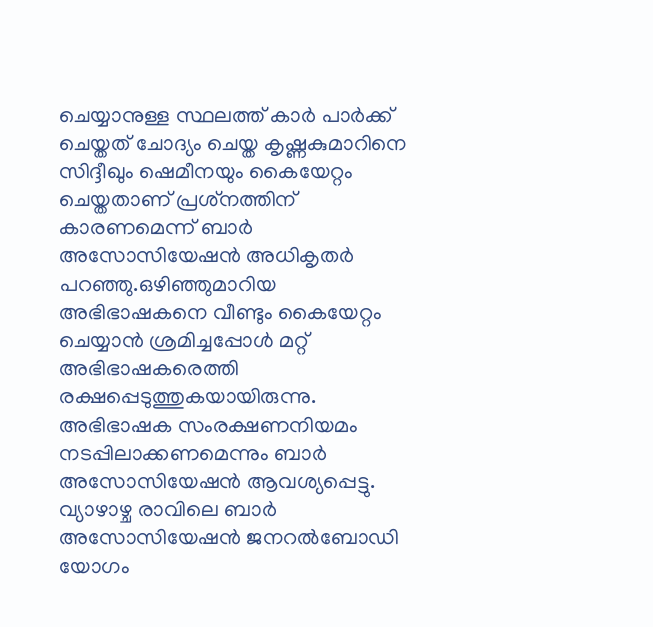ചെയ്യാനുള്ള സ്ഥലത്ത് കാര്‍ പാര്‍ക്ക് ചെയ്തത് ചോദ്യം ചെയ്ത കൃഷ്ണകുമാറിനെ സിദ്ദീഖും ഷെമീനയും കൈയേറ്റം ചെയ്തതാണ് പ്രശ്‌നത്തിന് കാരണമെന്ന് ബാര്‍ അസോസിയേഷന്‍ അധികൃതര്‍ പറഞ്ഞു.ഒഴിഞ്ഞുമാറിയ അഭിഭാഷകനെ വീണ്ടും കൈയേറ്റം ചെയ്യാന്‍ ശ്രമിച്ചപ്പോള്‍ മറ്റ് അഭിഭാഷകരെത്തി രക്ഷപ്പെടുത്തുകയായിരുന്നു. അഭിഭാഷക സംരക്ഷണനിയമം നടപ്പിലാക്കണമെന്നും ബാര്‍ അസോസിയേഷന്‍ ആവശ്യപ്പെട്ടു. വ്യാഴാഴ്ച രാവിലെ ബാര്‍ അസോസിയേഷന്‍ ജനറല്‍ബോഡി യോഗം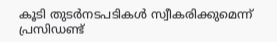കൂടി തുടര്‍നടപടികള്‍ സ്വീകരിക്കുമെന്ന് പ്രസിഡണ്ട്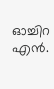ഓച്ചിറ എന്‍.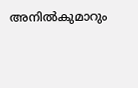അനില്‍കുമാറും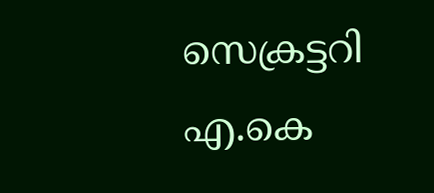സെക്രട്ടറി എ.കെ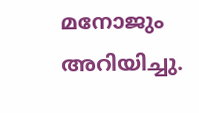മനോജും അറിയിച്ചു.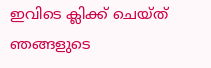ഇവിടെ ക്ലിക്ക് ചെയ്ത് ഞങ്ങളുടെ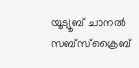യൂട്യൂബ് ചാനൽ സബ്സ്ക്രൈബ്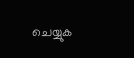ചെയ്യുക